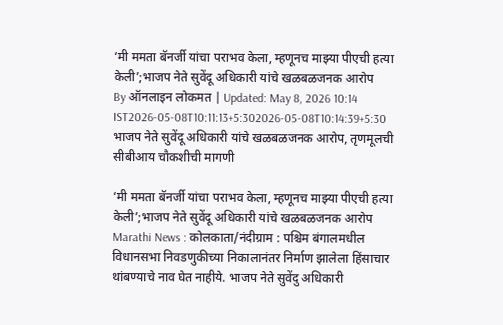‘मी ममता बॅनर्जी यांचा पराभव केला, म्हणूनच माझ्या पीएची हत्या केली’;भाजप नेते सुवेंदू अधिकारी यांचे खळबळजनक आरोप
By ऑनलाइन लोकमत | Updated: May 8, 2026 10:14 IST2026-05-08T10:11:13+5:302026-05-08T10:14:39+5:30
भाजप नेते सुवेंदू अधिकारी यांचे खळबळजनक आरोप, तृणमूलची सीबीआय चौकशीची मागणी

‘मी ममता बॅनर्जी यांचा पराभव केला, म्हणूनच माझ्या पीएची हत्या केली’;भाजप नेते सुवेंदू अधिकारी यांचे खळबळजनक आरोप
Marathi News : कोलकाता/नंदीग्राम : पश्चिम बंगालमधील विधानसभा निवडणुकीच्या निकालानंतर निर्माण झालेला हिंसाचार थांबण्याचे नाव घेत नाहीये. भाजप नेते सुवेंदु अधिकारी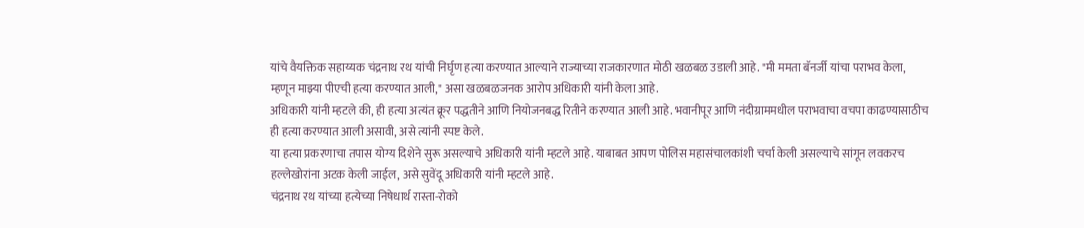यांचे वैयक्तिक सहाय्यक चंद्रनाथ रथ यांची निर्घृण हत्या करण्यात आल्याने राज्याच्या राजकारणात मोठी खळबळ उडाली आहे. "मी ममता बॅनर्जी यांचा पराभव केला, म्हणून माझ्या पीएची हत्या करण्यात आली," असा खळबळजनक आरोप अधिकारी यांनी केला आहे.
अधिकारी यांनी म्हटले की, ही हत्या अत्यंत क्रूर पद्धतीने आणि नियोजनबद्ध रितीने करण्यात आली आहे. भवानीपूर आणि नंदीग्राममधील पराभवाचा वचपा काढण्यासाठीच ही हत्या करण्यात आली असावी, असे त्यांनी स्पष्ट केले.
या हत्या प्रकरणाचा तपास योग्य दिशेने सुरू असल्याचे अधिकारी यांनी म्हटले आहे. याबाबत आपण पोलिस महासंचालकांशी चर्चा केली असल्याचे सांगून लवकरच हल्लेखोरांना अटक केली जाईल, असे सुवेंदू अधिकारी यांनी म्हटले आहे.
चंद्रनाथ रथ यांच्या हत्येच्या निषेधार्थ रास्ता-रोको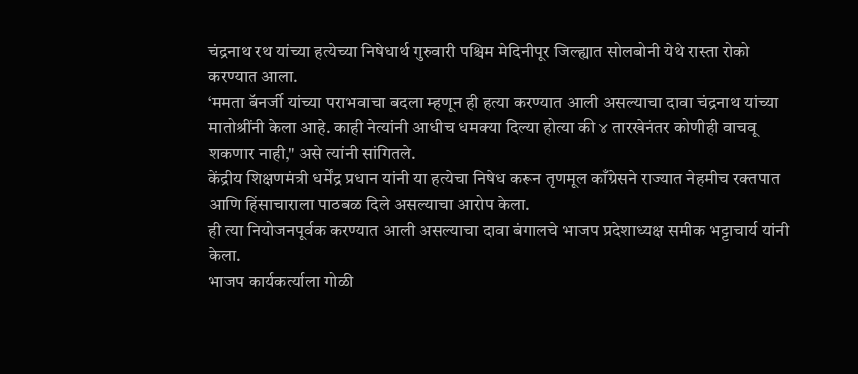चंद्रनाथ रथ यांच्या हत्येच्या निषेधार्थ गुरुवारी पश्चिम मेदिनीपूर जिल्ह्यात सोलबोनी येथे रास्ता रोको करण्यात आला.
‘ममता बॅनर्जी यांच्या पराभवाचा बदला म्हणून ही हत्या करण्यात आली असल्याचा दावा चंद्रनाथ यांच्या मातोश्रींनी केला आहे. काही नेत्यांनी आधीच धमक्या दिल्या होत्या की ४ तारखेनंतर कोणीही वाचवू शकणार नाही," असे त्यांनी सांगितले.
केंद्रीय शिक्षणमंत्री धर्मेंद्र प्रधान यांनी या हत्येचा निषेध करून तृणमूल काँग्रेसने राज्यात नेहमीच रक्तपात आणि हिंसाचाराला पाठबळ दिले असल्याचा आरोप केला.
ही त्या नियोजनपूर्वक करण्यात आली असल्याचा दावा बंगालचे भाजप प्रदेशाध्यक्ष समीक भट्टाचार्य यांनी केला.
भाजप कार्यकर्त्याला गोळी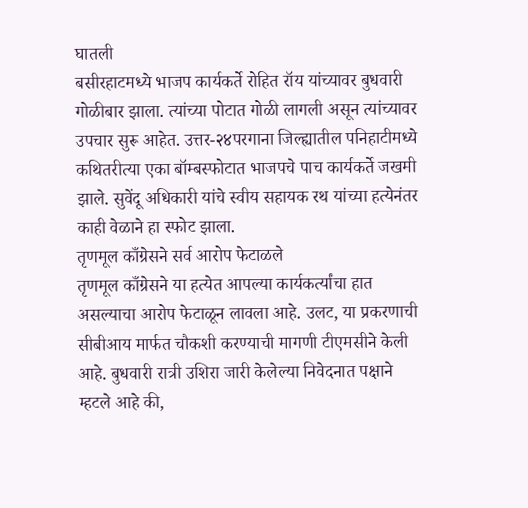घातली
बसीरहाटमध्ये भाजप कार्यकर्ते रोहित रॉय यांच्यावर बुधवारी गोळीबार झाला. त्यांच्या पोटात गोळी लागली असून त्यांच्यावर उपचार सुरू आहेत. उत्तर-२४परगाना जिल्ह्यातील पनिहाटीमध्ये कथितरीत्या एका बॉम्बस्फोटात भाजपचे पाच कार्यकर्ते जखमी झाले. सुवेंदू अधिकारी यांचे स्वीय सहायक रथ यांच्या हत्येनंतर काही वेळाने हा स्फोट झाला.
तृणमूल काँग्रेसने सर्व आरोप फेटाळले
तृणमूल काँग्रेसने या हत्येत आपल्या कार्यकर्त्यांचा हात असल्याचा आरोप फेटाळून लावला आहे. उलट, या प्रकरणाची सीबीआय मार्फत चौकशी करण्याची मागणी टीएमसीने केली आहे. बुधवारी रात्री उशिरा जारी केलेल्या निवेदनात पक्षाने म्हटले आहे की,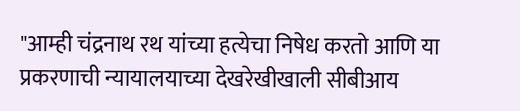"आम्ही चंद्रनाथ रथ यांच्या हत्येचा निषेध करतो आणि या प्रकरणाची न्यायालयाच्या देखरेखीखाली सीबीआय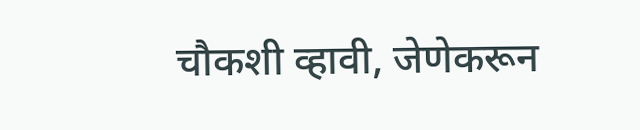चौकशी व्हावी, जेणेकरून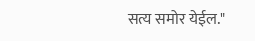सत्य समोर येईल."